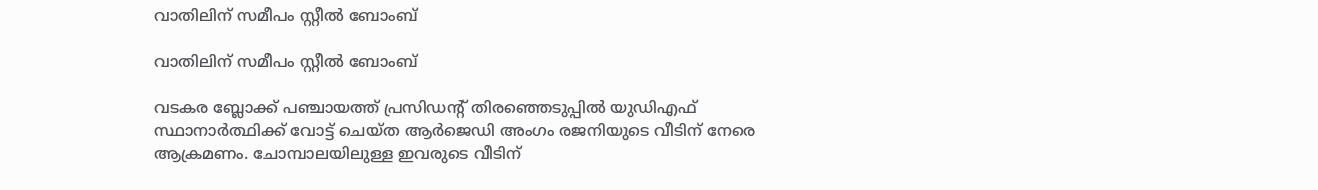വാതിലിന് സമീപം സ്റ്റീൽ ബോംബ്

വാതിലിന് സമീപം സ്റ്റീൽ ബോംബ്

വടകര ബ്ലോക്ക് പഞ്ചായത്ത് പ്രസിഡൻ്റ് തിരഞ്ഞെടുപ്പിൽ യുഡിഎഫ് സ്ഥാനാർത്ഥിക്ക് വോട്ട് ചെയ്ത ആർജെഡി അംഗം രജനിയുടെ വീടിന് നേരെ ആക്രമണം. ചോമ്പാലയിലുള്ള ഇവരുടെ വീടിന്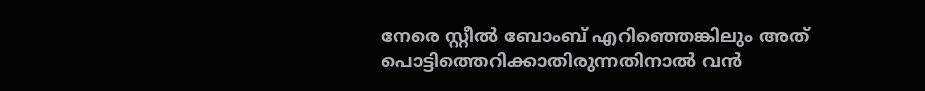നേരെ സ്റ്റീൽ ബോംബ് എറിഞ്ഞെങ്കിലും അത് പൊട്ടിത്തെറിക്കാതിരുന്നതിനാൽ വൻ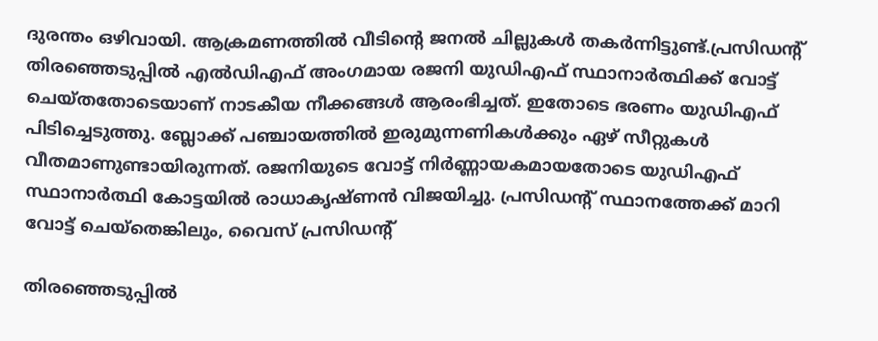ദുരന്തം ഒഴിവായി. ആക്രമണത്തിൽ വീടിൻ്റെ ജനൽ ചില്ലുകൾ തകർന്നിട്ടുണ്ട്.പ്രസിഡൻ്റ് തിരഞ്ഞെടുപ്പിൽ എൽഡിഎഫ് അംഗമായ രജനി യുഡിഎഫ് സ്ഥാനാർത്ഥിക്ക് വോട്ട് ചെയ്തതോടെയാണ് നാടകീയ നീക്കങ്ങൾ ആരംഭിച്ചത്. ഇതോടെ ഭരണം യുഡിഎഫ് പിടിച്ചെടുത്തു. ബ്ലോക്ക് പഞ്ചായത്തിൽ ഇരുമുന്നണികൾക്കും ഏഴ് സീറ്റുകൾ വീതമാണുണ്ടായിരുന്നത്. രജനിയുടെ വോട്ട് നിർണ്ണായകമായതോടെ യുഡിഎഫ് സ്ഥാനാർത്ഥി കോട്ടയിൽ രാധാകൃഷ്ണൻ വിജയിച്ചു. പ്രസിഡൻ്റ് സ്ഥാനത്തേക്ക് മാറി വോട്ട് ചെയ്തെങ്കിലും, വൈസ് പ്രസിഡൻ്റ്

തിരഞ്ഞെടുപ്പിൽ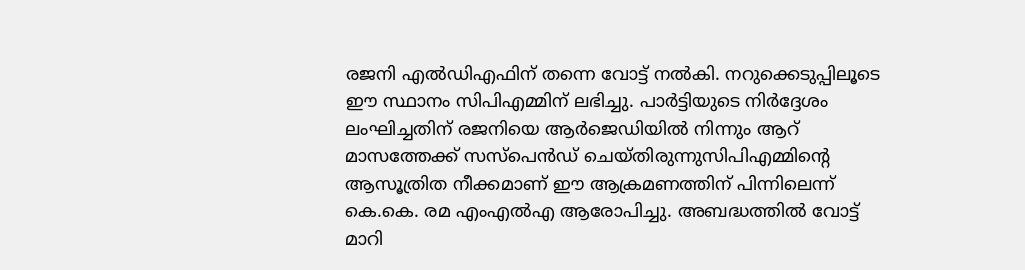രജനി എൽഡിഎഫിന് തന്നെ വോട്ട് നൽകി. നറുക്കെടുപ്പിലൂടെ ഈ സ്ഥാനം സിപിഎമ്മിന് ലഭിച്ചു. പാർട്ടിയുടെ നിർദ്ദേശം ലംഘിച്ചതിന് രജനിയെ ആർജെഡിയിൽ നിന്നും ആറ് മാസത്തേക്ക് സസ്പെൻഡ് ചെയ്തിരുന്നുസിപിഎമ്മിൻ്റെ ആസൂത്രിത നീക്കമാണ് ഈ ആക്രമണത്തിന് പിന്നിലെന്ന് കെ.കെ. രമ എംഎൽഎ ആരോപിച്ചു. അബദ്ധത്തിൽ വോട്ട് മാറി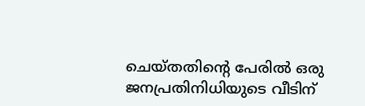ചെയ്തതിൻ്റെ പേരിൽ ഒരു ജനപ്രതിനിധിയുടെ വീടിന്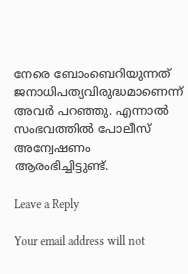നേരെ ബോംബെറിയുന്നത് ജനാധിപത്യവിരുദ്ധമാണെന്ന് അവർ പറഞ്ഞു. എന്നാൽ സംഭവത്തിൽ പോലീസ് അന്വേഷണം ആരംഭിച്ചിട്ടുണ്ട്.

Leave a Reply

Your email address will not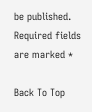be published. Required fields are marked *

Back To Top